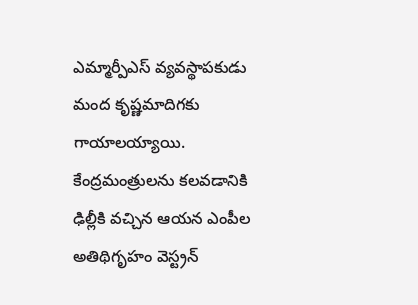ఎమ్మార్పీఎస్ వ్యవస్థాపకుడు మంద కృష్ణమాదిగకు గాయాలయ్యాయి. కేంద్రమంత్రులను కలవడానికి ఢిల్లీకి వచ్చిన ఆయన ఎంపీల అతిథిగృహం వెస్ట్రన్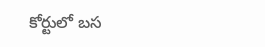కోర్టులో బస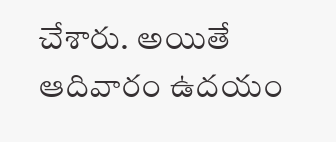చేశారు. అయితే ఆదివారం ఉదయం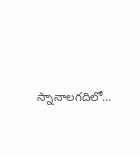స్నానాలగదిలో…